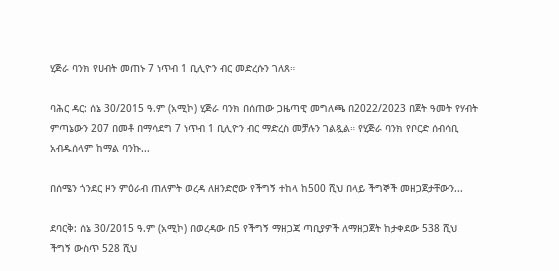ሂጅራ ባንክ የሀብት መጠኑ 7 ነጥብ 1 ቢሊዮን ብር መድረሱን ገለጸ።

ባሕር ዳር: ሰኔ 30/2015 ዓ.ም (አሚኮ) ሂጅራ ባንክ በሰጠው ጋዜጣዊ መግለጫ በ2022/2023 በጀት ዓመት የሃብት ምጣኔውን 207 በመቶ በማሳደግ 7 ነጥብ 1 ቢሊዮን ብር ማድረስ መቻሉን ገልጿል። የሂጅራ ባንክ የቦርድ ሰብሳቢ አብዱሰላም ከማል ባንኩ...

በሰሜን ጎንደር ዞን ምዕራብ ጠለምት ወረዳ ለዘንድሮው የችግኝ ተከላ ከ500 ሺህ በላይ ችግኞች መዘጋጀታቸውን...

ደባርቅ: ሰኔ 30/2015 ዓ.ም (አሚኮ) በወረዳው በ5 የችግኝ ማዘጋጃ ጣቢያዎች ለማዘጋጀት ከታቀደው 538 ሺህ ችግኝ ውስጥ 528 ሺህ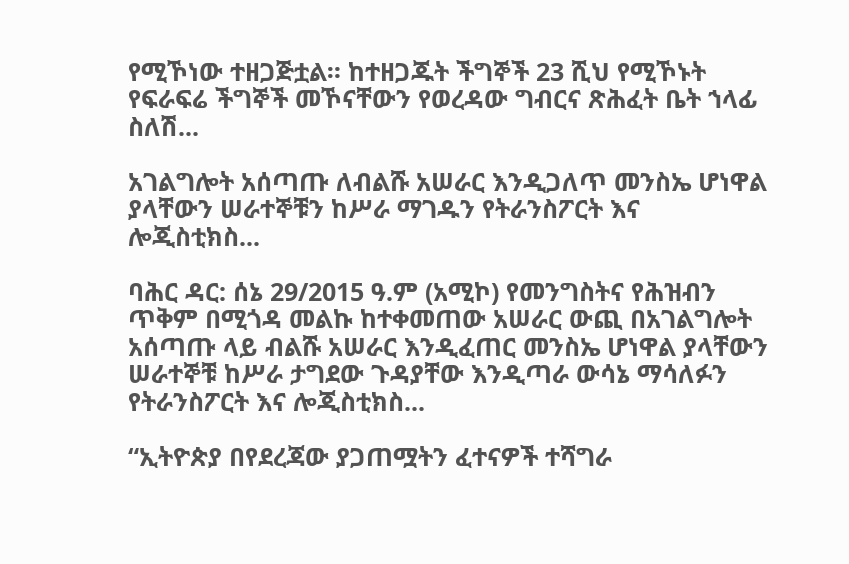የሚኾነው ተዘጋጅቷል። ከተዘጋጁት ችግኞች 23 ሺህ የሚኾኑት የፍራፍሬ ችግኞች መኾናቸውን የወረዳው ግብርና ጽሕፈት ቤት ኀላፊ ስለሽ...

አገልግሎት አሰጣጡ ለብልሹ አሠራር እንዲጋለጥ መንስኤ ሆነዋል ያላቸውን ሠራተኞቹን ከሥራ ማገዱን የትራንስፖርት እና ሎጂስቲክስ...

ባሕር ዳር: ሰኔ 29/2015 ዓ.ም (አሚኮ) የመንግስትና የሕዝብን ጥቅም በሚጎዳ መልኩ ከተቀመጠው አሠራር ውጪ በአገልግሎት አሰጣጡ ላይ ብልሹ አሠራር እንዲፈጠር መንስኤ ሆነዋል ያላቸውን ሠራተኞቹ ከሥራ ታግደው ጉዳያቸው እንዲጣራ ውሳኔ ማሳለፉን የትራንስፖርት እና ሎጂስቲክስ...

“ኢትዮጵያ በየደረጃው ያጋጠሟትን ፈተናዎች ተሻግራ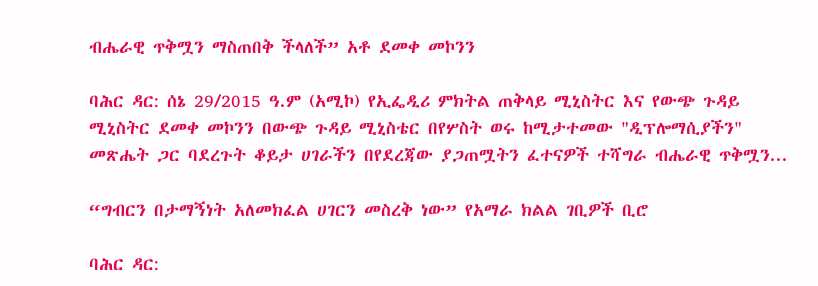ብሔራዊ ጥቅሟን ማስጠበቅ ችላለች” አቶ ደመቀ መኮንን

ባሕር ዳር: ሰኔ 29/2015 ዓ.ም (አሚኮ) የኢፌዲሪ ምክትል ጠቅላይ ሚኒስትር እና የውጭ ጉዳይ ሚኒስትር ደመቀ መኮንን በውጭ ጉዳይ ሚኒስቴር በየሦስት ወሩ ከሚታተመው "ዲፕሎማሲያችን" መጽሔት ጋር ባደረጉት ቆይታ ሀገራችን በየደረጃው ያጋጠሟትን ፈተናዎች ተሻግራ ብሔራዊ ጥቅሟን...

“ግብርን በታማኝነት አለመክፈል ሀገርን መስረቅ ነው” የአማራ ክልል ገቢዎች ቢሮ

ባሕር ዳር: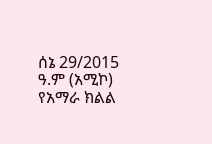ሰኔ 29/2015 ዓ.ም (አሚኮ) የአማራ ክልል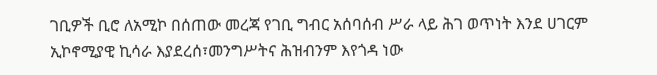ገቢዎች ቢሮ ለአሚኮ በሰጠው መረጃ የገቢ ግብር አሰባሰብ ሥራ ላይ ሕገ ወጥነት እንደ ሀገርም ኢኮኖሚያዊ ኪሳራ እያደረሰ፣መንግሥትና ሕዝብንም እየጎዳ ነው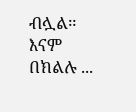ብሏል። እናም በክልሉ ...